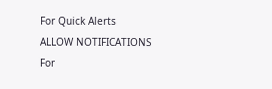For Quick Alerts
ALLOW NOTIFICATIONS
For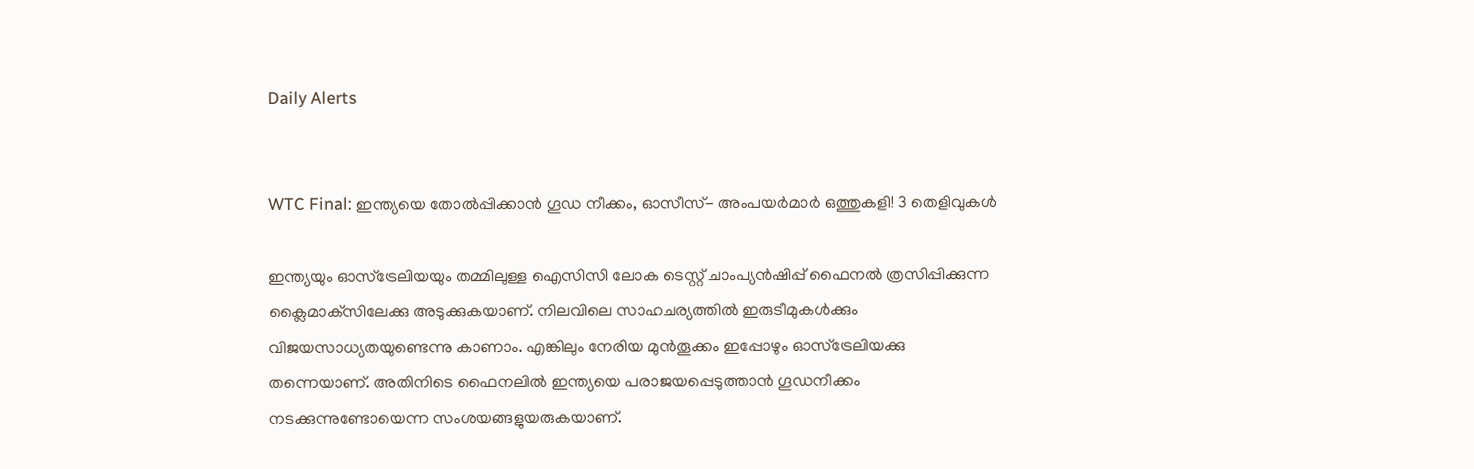Daily Alerts


WTC Final: ഇന്ത്യയെ തോല്‍പ്പിക്കാന്‍ ഗൂഡ നീക്കം, ഓസീസ്- അംപയര്‍മാര്‍ ഒത്തുകളി! 3 തെളിവുകള്‍

ഇന്ത്യയും ഓസ്‌ട്രേലിയയും തമ്മിലുള്ള ഐസിസി ലോക ടെസ്റ്റ് ചാംപ്യന്‍ഷിപ്പ് ഫൈനല്‍ ത്രസിപ്പിക്കുന്ന ക്ലൈമാക്‌സിലേക്കു അടുക്കുകയാണ്. നിലവിലെ സാഹചര്യത്തില്‍ ഇരുടീമുകള്‍ക്കും വിജയസാധ്യതയുണ്ടെന്നു കാണാം. എങ്കിലും നേരിയ മുന്‍തൂക്കം ഇപ്പോഴും ഓസ്‌ട്രേലിയക്കു തന്നെയാണ്. അതിനിടെ ഫൈനലില്‍ ഇന്ത്യയെ പരാജയപ്പെടുത്താന്‍ ഗൂഡനീക്കം നടക്കുന്നുണ്ടോയെന്ന സംശയങ്ങളുയരുകയാണ്.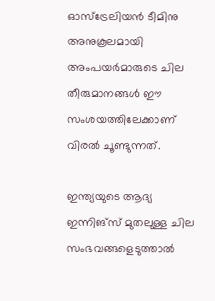ഓസ്‌ട്രേലിയന്‍ ടീമിനു അനുകൂലമായി അംപയര്‍മാരുടെ ചില തീരുമാനങ്ങള്‍ ഈ സംശയത്തിലേക്കാണ് വിരല്‍ ചൂണ്ടുന്നത്.

ഇന്ത്യയുടെ ആദ്യ ഇന്നിങ്‌സ് മുതലുള്ള ചില സംഭവങ്ങളെടുത്താല്‍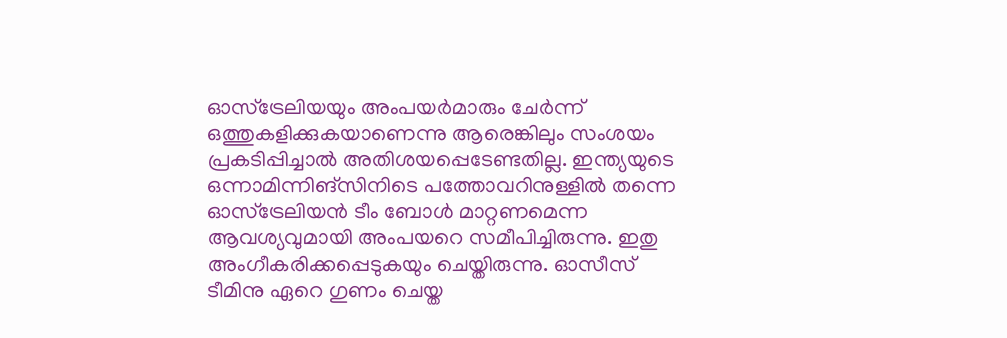ഓസ്‌ട്രേലിയയും അംപയര്‍മാരും ചേര്‍ന്ന് ഒത്തുകളിക്കുകയാണെന്നു ആരെങ്കിലും സംശയം പ്രകടിപ്പിച്ചാല്‍ അതിശയപ്പെടേണ്ടതില്ല. ഇന്ത്യയുടെ ഒന്നാമിന്നിങ്‌സിനിടെ പത്തോവറിനുള്ളില്‍ തന്നെ ഓസ്‌ട്രേലിയന്‍ ടീം ബോള്‍ മാറ്റണമെന്ന ആവശ്യവുമായി അംപയറെ സമീപിച്ചിരുന്നു. ഇതു അംഗീകരിക്കപ്പെടുകയും ചെയ്തിരുന്നു. ഓസീസ് ടീമിനു ഏറെ ഗുണം ചെയ്ത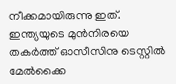നീക്കമായിരുന്നു ഇത്. ഇന്ത്യയുടെ മുന്‍നിരയെ തകര്‍ത്ത് ഓസീസിനു ടെസ്റ്റില്‍ മേല്‍ക്കൈ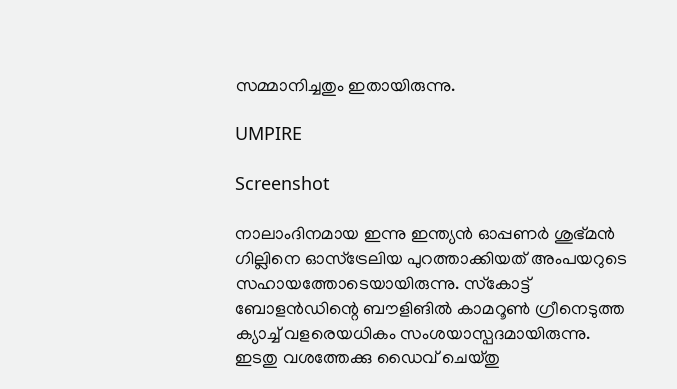സമ്മാനിച്ചതും ഇതായിരുന്നു.

UMPIRE

Screenshot

നാലാംദിനമായ ഇന്നു ഇന്ത്യന്‍ ഓപ്പണര്‍ ശുഭ്മന്‍ ഗില്ലിനെ ഓസ്‌ട്രേലിയ പുറത്താക്കിയത് അംപയറുടെ സഹായത്തോടെയായിരുന്നു. സ്‌കോട്ട് ബോളന്‍ഡിന്റെ ബൗളിങില്‍ കാമറൂണ്‍ ഗ്രീനെടുത്ത ക്യാച്ച് വളരെയധികം സംശയാസ്പദമായിരുന്നു. ഇടതു വശത്തേക്കു ഡൈവ് ചെയ്തു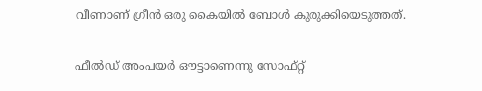വീണാണ് ഗ്രീന്‍ ഒരു കൈയില്‍ ബോള്‍ കുരുക്കിയെടുത്തത്.

ഫീല്‍ഡ് അംപയര്‍ ഔട്ടാണെന്നു സോഫ്റ്റ്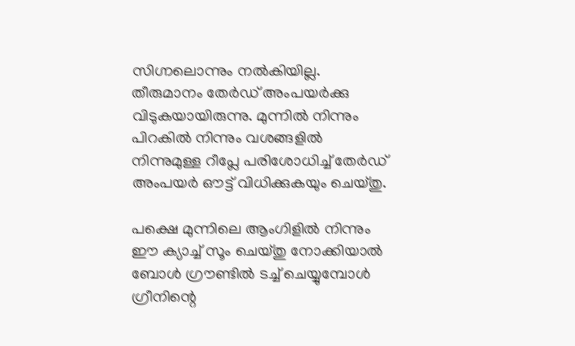സിഗ്നലൊന്നും നല്‍കിയില്ല. തീരുമാനം തേര്‍ഡ് അംപയര്‍ക്കു വിടുകയായിരുന്നു. മുന്നില്‍ നിന്നും പിറകില്‍ നിന്നും വശങ്ങളില്‍ നിന്നുമുള്ള റീപ്ലേ പരിശോധിച്ച് തേര്‍ഡ് അംപയര്‍ ഔട്ട് വിധിക്കുകയും ചെയ്തു.

പക്ഷെ മുന്നിലെ ആംഗിളില്‍ നിന്നും ഈ ക്യാച്ച് സൂം ചെയ്തു നോക്കിയാല്‍ ബോള്‍ ഗ്രൗണ്ടില്‍ ടച്ച് ചെയ്യുമ്പോള്‍ ഗ്രീനിന്റെ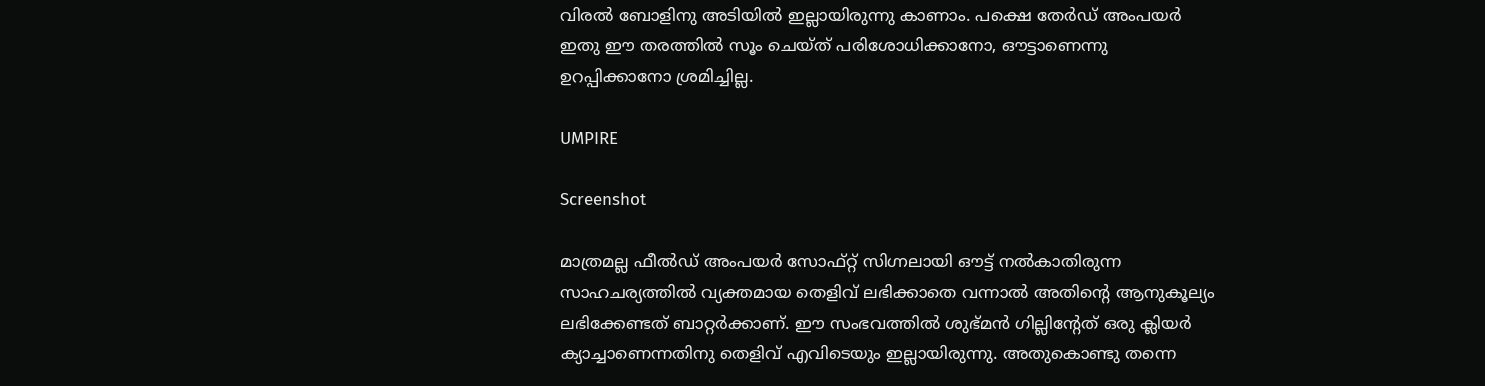വിരല്‍ ബോളിനു അടിയില്‍ ഇല്ലായിരുന്നു കാണാം. പക്ഷെ തേര്‍ഡ് അംപയര്‍ ഇതു ഈ തരത്തില്‍ സൂം ചെയ്ത് പരിശോധിക്കാനോ, ഔട്ടാണെന്നു ഉറപ്പിക്കാനോ ശ്രമിച്ചില്ല.

UMPIRE

Screenshot

മാത്രമല്ല ഫീല്‍ഡ് അംപയര്‍ സോഫ്റ്റ് സിഗ്നലായി ഔട്ട് നല്‍കാതിരുന്ന സാഹചര്യത്തില്‍ വ്യക്തമായ തെളിവ് ലഭിക്കാതെ വന്നാല്‍ അതിന്റെ ആനുകൂല്യം ലഭിക്കേണ്ടത് ബാറ്റര്‍ക്കാണ്. ഈ സംഭവത്തില്‍ ശുഭ്മന്‍ ഗില്ലിന്റേത് ഒരു ക്ലിയര്‍ ക്യാച്ചാണെന്നതിനു തെളിവ് എവിടെയും ഇല്ലായിരുന്നു. അതുകൊണ്ടു തന്നെ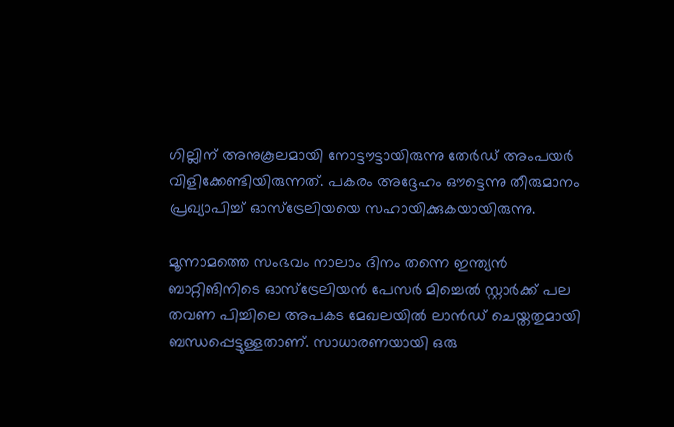ഗില്ലിന് അനുകൂലമായി നോട്ടൗട്ടായിരുന്നു തേര്‍ഡ് അംപയര്‍ വിളിക്കേണ്ടിയിരുന്നത്. പകരം അദ്ദേഹം ഔട്ടെന്നു തീരുമാനം പ്രഖ്യാപിച്ച് ഓസ്‌ട്രേലിയയെ സഹായിക്കുകയായിരുന്നു.

മൂന്നാമത്തെ സംഭവം നാലാം ദിനം തന്നെ ഇന്ത്യന്‍ ബാറ്റിങിനിടെ ഓസ്‌ട്രേലിയന്‍ പേസര്‍ മിച്ചെല്‍ സ്റ്റാര്‍ക്ക് പല തവണ പിച്ചിലെ അപകട മേഖലയില്‍ ലാന്‍ഡ് ചെയ്തതുമായി ബന്ധപ്പെട്ടുള്ളതാണ്. സാധാരണയായി ഒരു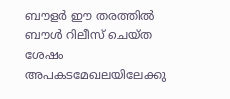ബൗളര്‍ ഈ തരത്തില്‍ ബൗള്‍ റിലീസ് ചെയ്ത ശേഷം അപകടമേഖലയിലേക്കു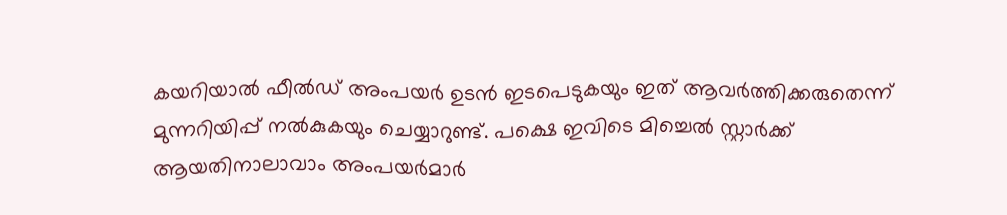കയറിയാല്‍ ഫീല്‍ഡ് അംപയര്‍ ഉടന്‍ ഇടപെടുകയും ഇത് ആവര്‍ത്തിക്കരുതെന്ന് മുന്നറിയിപ്പ് നല്‍കുകയും ചെയ്യാറുണ്ട്. പക്ഷെ ഇവിടെ മിച്ചെല്‍ സ്റ്റാര്‍ക്ക് ആയതിനാലാവാം അംപയര്‍മാര്‍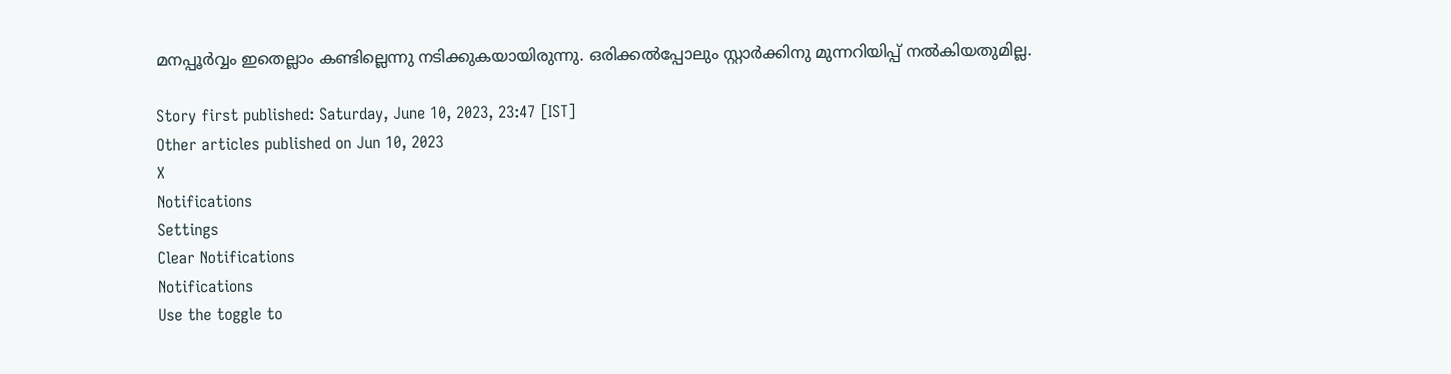മനപ്പൂര്‍വ്വം ഇതെല്ലാം കണ്ടില്ലെന്നു നടിക്കുകയായിരുന്നു. ഒരിക്കല്‍പ്പോലും സ്റ്റാര്‍ക്കിനു മുന്നറിയിപ്പ് നല്‍കിയതുമില്ല.

Story first published: Saturday, June 10, 2023, 23:47 [IST]
Other articles published on Jun 10, 2023
X
Notifications
Settings
Clear Notifications
Notifications
Use the toggle to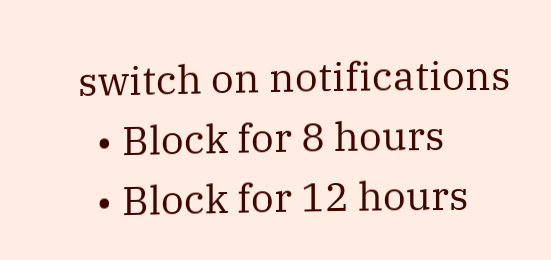switch on notifications
  • Block for 8 hours
  • Block for 12 hours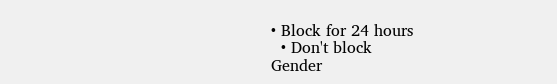• Block for 24 hours
  • Don't block
Gender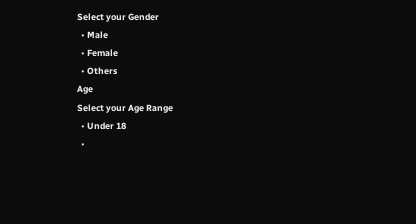Select your Gender
  • Male
  • Female
  • Others
Age
Select your Age Range
  • Under 18
  •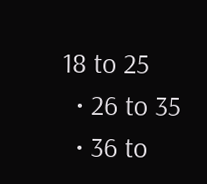18 to 25
  • 26 to 35
  • 36 to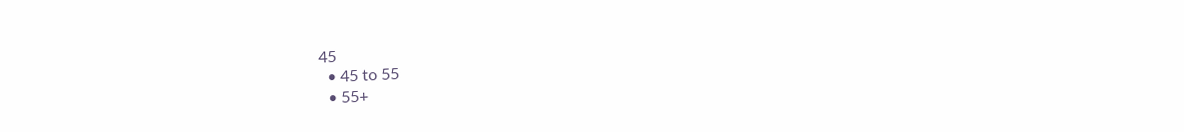45
  • 45 to 55
  • 55+